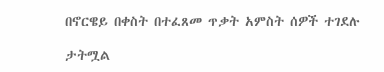በኖርዌይ በቀስት በተፈጸመ ጥቃት አምስት ሰዎች ተገደሉ

ታትሟል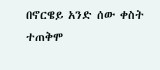በኖርዌይ አንድ ሰው ቀስት ተጠቅሞ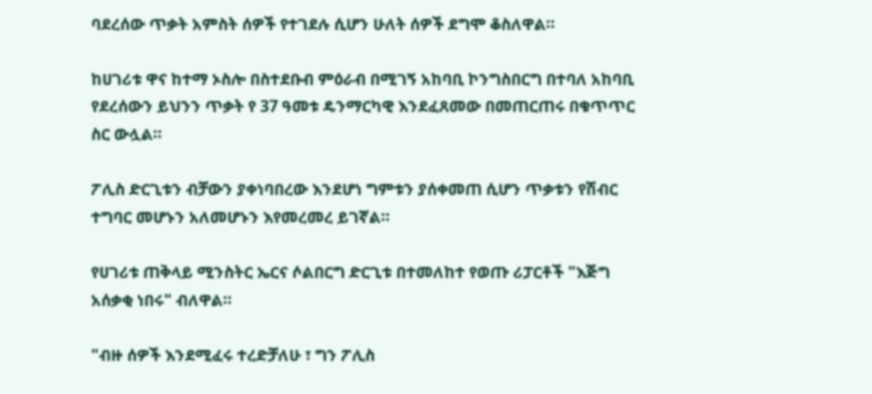ባደረሰው ጥቃት አምስት ሰዎች የተገደሉ ሲሆን ሁለት ሰዎች ደግሞ ቆስለዋል።

ከሀገሪቱ ዋና ከተማ ኦስሎ በስተደቡብ ምዕራብ በሚገኝ አከባቢ ኮንግስበርግ በተባለ አከባቢ የደረሰውን ይህንን ጥቃት የ 37 ዓመቱ ዴንማርካዊ እንደፈጸመው በመጠርጠሩ በቁጥጥር ስር ውሏል።

ፖሊስ ድርጊቱን ብቻውን ያቀነባበረው እንደሆነ ግምቱን ያሰቀመጠ ሲሆን ጥቃቱን የሽብር ተግባር መሆኑን አለመሆኑን እየመረመረ ይገኛል።

የሀገሪቱ ጠቅላይ ሚንስትር ኤርና ሶልበርግ ድርጊቱ በተመለከተ የወጡ ሪፓርቶች "እጅግ አሰቃቂ ነበሩ" ብለዋል።

"ብዙ ሰዎች እንደሚፈሩ ተረድቻለሁ ፣ ግን ፖሊስ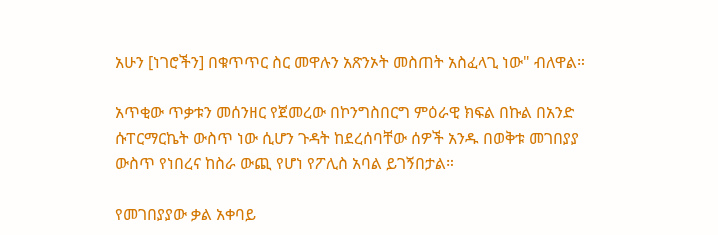አሁን [ነገሮችን] በቁጥጥር ስር መዋሉን አጽንኦት መስጠት አስፈላጊ ነው" ብለዋል።

አጥቂው ጥቃቱን መሰንዘር የጀመረው በኮንግስበርግ ምዕራዊ ክፍል በኩል በአንድ ሱፐርማርኬት ውስጥ ነው ሲሆን ጉዳት ከደረሰባቸው ሰዎች አንዱ በወቅቱ መገበያያ ውስጥ የነበረና ከስራ ውጪ የሆነ የፖሊስ አባል ይገኝበታል።

የመገበያያው ቃል አቀባይ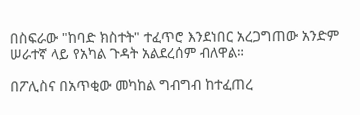በስፍራው "ከባድ ክስተት" ተፈጥሮ እንደነበር አረጋግጠው አንድም ሠራተኛ ላይ የአካል ጉዳት አልደረሰም ብለዋል።

በፖሊስና በአጥቂው መካከል ግብግብ ከተፈጠረ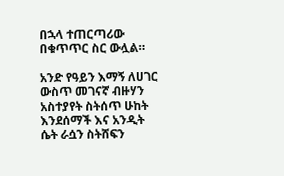በኋላ ተጠርጣሪው በቁጥጥር ስር ውሏል።

አንድ የዓይን እማኝ ለሀገር ውስጥ መገናኛ ብዙሃን አስተያየት ስትሰጥ ሁከት እንደሰማች እና አንዲት ሴት ራሷን ስትሸፍን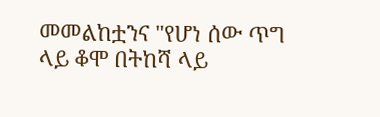መመልከቷንና "የሆነ ሰው ጥግ ላይ ቆሞ በትከሻ ላይ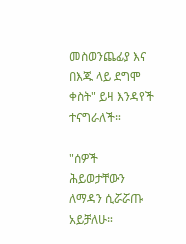መስወንጨፊያ እና በእጁ ላይ ደግሞ ቀስት" ይዛ እንዳየች ተናግራለች።

"ሰዎች ሕይወታቸውን ለማዳን ሲሯሯጡ አይቻለሁ።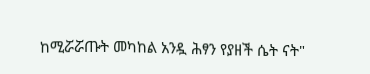ከሚሯሯጡት መካከል አንዷ ሕፃን የያዘች ሴት ናት"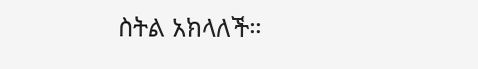ስትል አክላለች።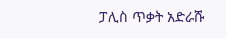ፓሊስ ጥቃት አድራሹ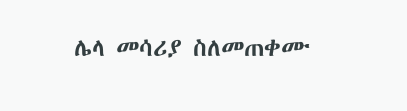ሌላ መሳሪያ ስለመጠቀሙ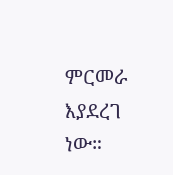ምርመራ እያደረገ ነው።